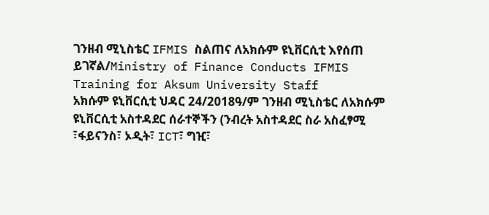ገንዘብ ሚኒስቴር IFMIS ስልጠና ለአክሱም ዩኒቨርሲቲ እየሰጠ ይገኛል/Ministry of Finance Conducts IFMIS Training for Aksum University Staff
አክሱም ዩኒቨርሲቲ ህዳር 24/2018ዓ/ም ገንዘብ ሚኒስቴር ለአክሱም ዩኒቨርሲቲ አስተዳደር ሰራተኞችን (ንብረት አስተዳደር ስራ አስፈፃሚ ፣ፋይናንስ፣ ኦዲት፣ ICT፣ ግዢ፣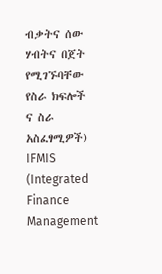ብቃትና ሰው ሃብትና በጀት የሚገኙባቸው የስራ ክፍሎች ና ስራ አስፈፃሚዎች) IFMIS (Integrated Finance Management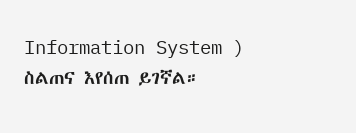Information System ) ስልጠና እየሰጠ ይገኛል።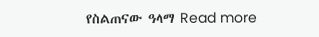የስልጠናው ዓላማ Read more